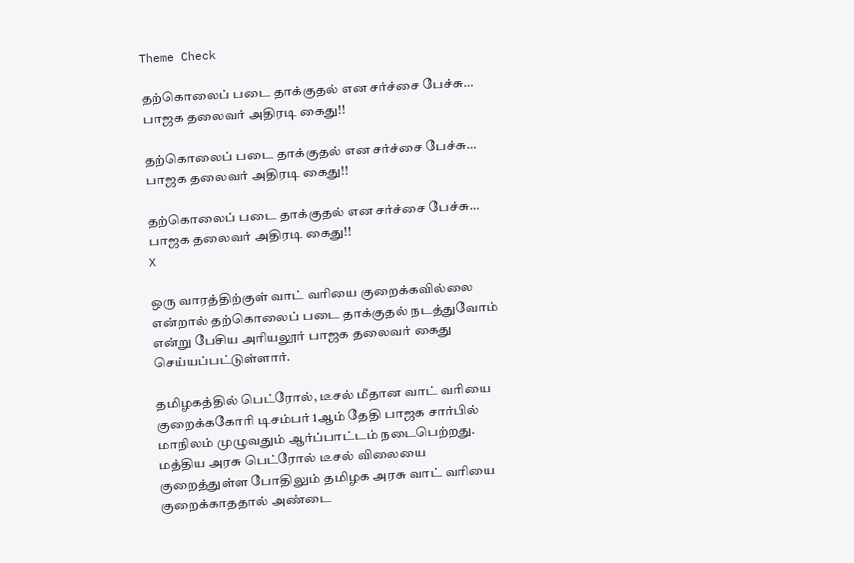Theme Check

தற்கொலைப் படை தாக்குதல் என சர்ச்சை பேச்சு… பாஜக தலைவர் அதிரடி கைது!!

தற்கொலைப் படை தாக்குதல் என சர்ச்சை பேச்சு… பாஜக தலைவர் அதிரடி கைது!!

தற்கொலைப் படை தாக்குதல் என சர்ச்சை பேச்சு… பாஜக தலைவர் அதிரடி கைது!!
X

ஒரு வாரத்திற்குள் வாட் வரியை குறைக்கவில்லை என்றால் தற்கொலைப் படை தாக்குதல் நடத்துவோம் என்று பேசிய அரியலூர் பாஜக தலைவர் கைது செய்யப்பட்டுள்ளார்.

தமிழகத்தில் பெட்ரோல், டீசல் மீதான வாட் வரியை குறைக்ககோரி டிசம்பர் 1ஆம் தேதி பாஜக சார்பில் மாநிலம் முழுவதும் ஆர்ப்பாட்டம் நடைபெற்றது. மத்திய அரசு பெட்ரோல் டீசல் விலையை குறைத்துள்ள போதிலும் தமிழக அரசு வாட் வரியை குறைக்காததால் அண்டை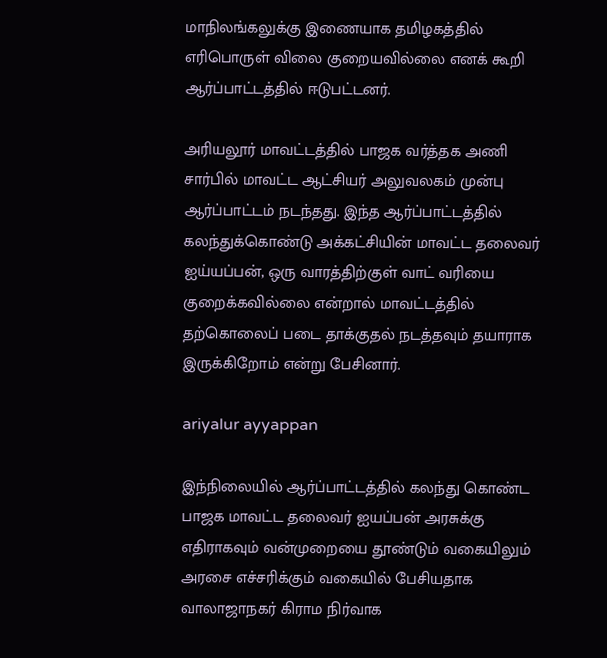மாநிலங்கலுக்கு இணையாக தமிழகத்தில் எரிபொருள் விலை குறையவில்லை எனக் கூறி ஆர்ப்பாட்டத்தில் ஈடுபட்டனர்.

அரியலூர் மாவட்டத்தில் பாஜக வர்த்தக அணி சார்பில் மாவட்ட ஆட்சியர் அலுவலகம் முன்பு ஆர்ப்பாட்டம் நடந்தது. இந்த ஆர்ப்பாட்டத்தில் கலந்துக்கொண்டு அக்கட்சியின் மாவட்ட தலைவர் ஐய்யப்பன், ஒரு வாரத்திற்குள் வாட் வரியை குறைக்கவில்லை என்றால் மாவட்டத்தில் தற்கொலைப் படை தாக்குதல் நடத்தவும் தயாராக இருக்கிறோம் என்று பேசினார்.

ariyalur ayyappan

இந்நிலையில் ஆர்ப்பாட்டத்தில் கலந்து கொண்ட பாஜக மாவட்ட தலைவர் ஐயப்பன் அரசுக்கு எதிராகவும் வன்முறையை தூண்டும் வகையிலும் அரசை எச்சரிக்கும் வகையில் பேசியதாக வாலாஜாநகர் கிராம நிர்வாக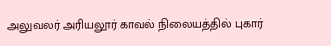அலுவலர் அரியலூர் காவல் நிலையத்தில் புகார்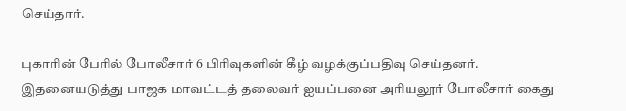செய்தார்.

புகாரின் பேரில் போலீசார் 6 பிரிவுகளின் கீழ் வழக்குப்பதிவு செய்தனர். இதனையடுத்து பாஜக மாவட்டத் தலைவர் ஐயப்பனை அரியலூர் போலீசார் கைது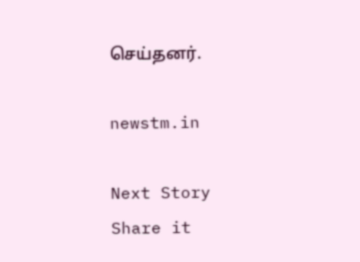செய்தனர்.

newstm.in

Next Story
Share it